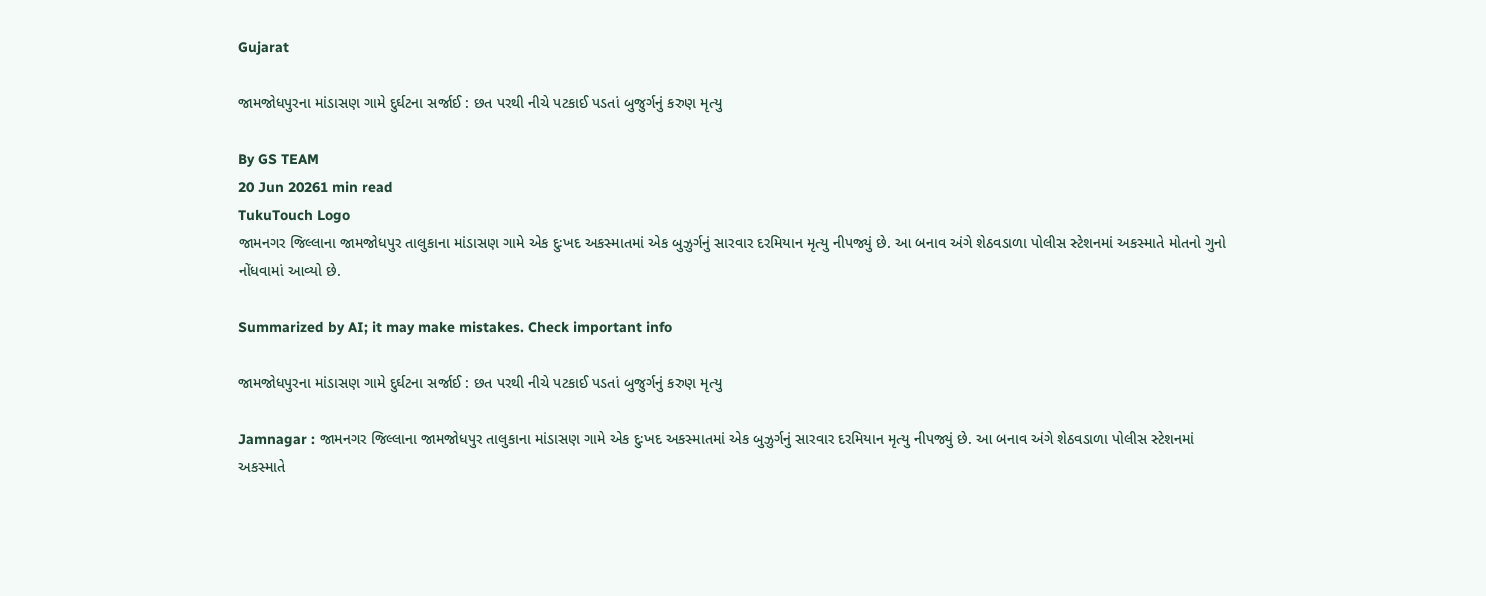Gujarat

જામજોધપુરના માંડાસણ ગામે દુર્ઘટના સર્જાઈ : છત પરથી નીચે પટકાઈ પડતાં બુજુર્ગનું કરુણ મૃત્યુ

By GS TEAM
20 Jun 20261 min read
TukuTouch Logo
જામનગર જિલ્લાના જામજોધપુર તાલુકાના માંડાસણ ગામે એક દુઃખદ અકસ્માતમાં એક બુઝુર્ગનું સારવાર દરમિયાન મૃત્યુ નીપજ્યું છે. આ બનાવ અંગે શેઠવડાળા પોલીસ સ્ટેશનમાં અકસ્માતે મોતનો ગુનો નોંધવામાં આવ્યો છે.

Summarized by AI; it may make mistakes. Check important info

જામજોધપુરના માંડાસણ ગામે દુર્ઘટના સર્જાઈ : છત પરથી નીચે પટકાઈ પડતાં બુજુર્ગનું કરુણ મૃત્યુ

Jamnagar : જામનગર જિલ્લાના જામજોધપુર તાલુકાના માંડાસણ ગામે એક દુઃખદ અકસ્માતમાં એક બુઝુર્ગનું સારવાર દરમિયાન મૃત્યુ નીપજ્યું છે. આ બનાવ અંગે શેઠવડાળા પોલીસ સ્ટેશનમાં અકસ્માતે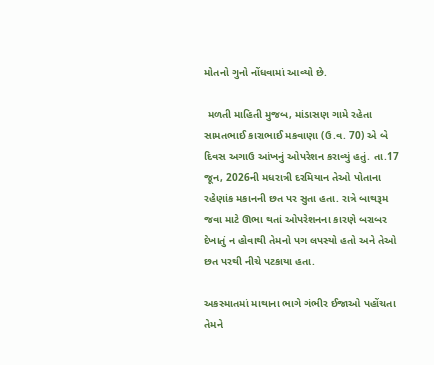મોતનો ગુનો નોંધવામાં આવ્યો છે.

 મળતી માહિતી મુજબ, માંડાસણ ગામે રહેતા સામતભાઈ કારાભાઈ મકવાણા (ઉ.વ. 70) એ બે દિવસ અગાઉ આંખનું ઓપરેશન કરાવ્યું હતું. તા.17 જૂન, 2026ની મધરાત્રી દરમિયાન તેઓ પોતાના રહેણાંક મકાનની છત પર સુતા હતા. રાત્રે બાથરૂમ જવા માટે ઊભા થતાં ઓપરેશનના કારણે બરાબર દેખાતું ન હોવાથી તેમનો પગ લપસ્યો હતો અને તેઓ છત પરથી નીચે પટકાયા હતા.

અકસ્માતમાં માથાના ભાગે ગંભીર ઈજાઓ પહોંચતા તેમને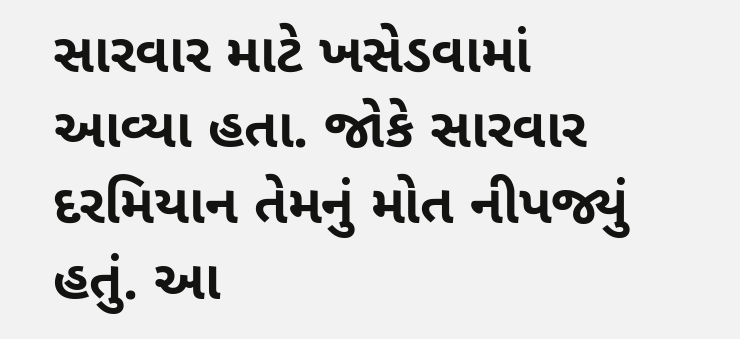સારવાર માટે ખસેડવામાં આવ્યા હતા. જોકે સારવાર દરમિયાન તેમનું મોત નીપજ્યું હતું. આ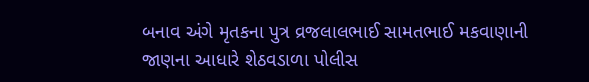બનાવ અંગે મૃતકના પુત્ર વ્રજલાલભાઈ સામતભાઈ મકવાણાની જાણના આધારે શેઠવડાળા પોલીસ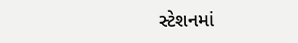સ્ટેશનમાં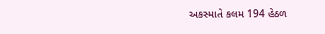અકસ્માતે કલમ 194 હેઠળ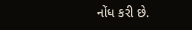નોંધ કરી છે.